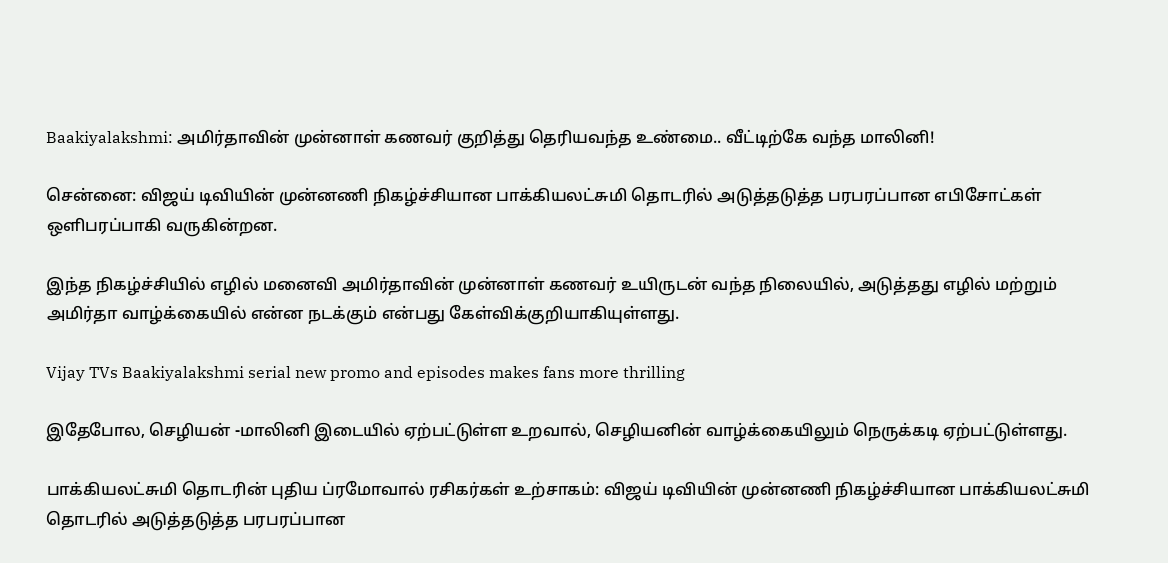Baakiyalakshmi: அமிர்தாவின் முன்னாள் கணவர் குறித்து தெரியவந்த உண்மை.. வீட்டிற்கே வந்த மாலினி!

சென்னை: விஜய் டிவியின் முன்னணி நிகழ்ச்சியான பாக்கியலட்சுமி தொடரில் அடுத்தடுத்த பரபரப்பான எபிசோட்கள் ஒளிபரப்பாகி வருகின்றன.

இந்த நிகழ்ச்சியில் எழில் மனைவி அமிர்தாவின் முன்னாள் கணவர் உயிருடன் வந்த நிலையில், அடுத்தது எழில் மற்றும் அமிர்தா வாழ்க்கையில் என்ன நடக்கும் என்பது கேள்விக்குறியாகியுள்ளது.

Vijay TVs Baakiyalakshmi serial new promo and episodes makes fans more thrilling

இதேபோல, செழியன் -மாலினி இடையில் ஏற்பட்டுள்ள உறவால், செழியனின் வாழ்க்கையிலும் நெருக்கடி ஏற்பட்டுள்ளது.

பாக்கியலட்சுமி தொடரின் புதிய ப்ரமோவால் ரசிகர்கள் உற்சாகம்: விஜய் டிவியின் முன்னணி நிகழ்ச்சியான பாக்கியலட்சுமி தொடரில் அடுத்தடுத்த பரபரப்பான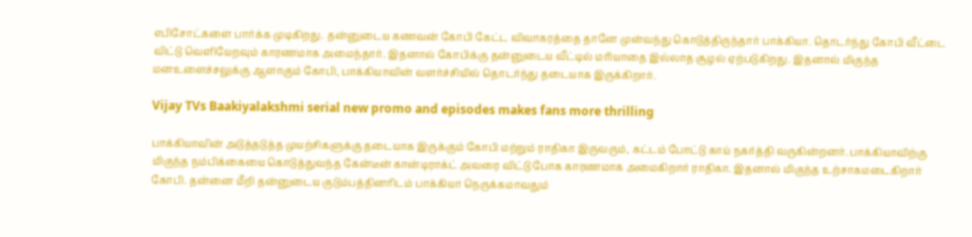எபிசோட்களை பார்க்க முடிகிறது. தன்னுடைய கணவன் கோபி கேட்ட விவாகரத்தை தானே முன்வந்து கொடுத்திருந்தார் பாக்கியா. தொடர்ந்து கோபி வீட்டை விட்டு வெளியேறவும் காரணமாக அமைந்தார். இதனால் கோபிக்கு தன்னுடைய வீட்டில் மரியாதை இல்லாத சூழல் ஏற்படுகிறது. இதனால் மிகுந்த மனஉளைச்சலுக்கு ஆளாகும் கோபி, பாக்கியாவின் வளர்ச்சியில் தொடர்ந்து தடையாக இருக்கிறார்.

Vijay TVs Baakiyalakshmi serial new promo and episodes makes fans more thrilling

பாக்கியாவின் அடுத்தடுத்த முயற்சிகளுக்கு தடையாக இருக்கும் கோபி மற்றும் ராதிகா இருவரும், கட்டம் போட்டு காய் நகர்த்தி வருகின்றனர். பாக்கியாவிற்கு மிகுந்த நம்பிக்கையை கொடுத்துவந்த கேன்டீன் கான்டிராக்ட் அவரை விட்டு போக காரணமாக அமைகிறார் ராதிகா. இதனால் மிகுந்த உற்சாகமடைகிறார் கோபி. தன்னை மீறி தன்னுடைய குடும்பத்தினரிடம் பாக்கியா நெருக்கமாவதும்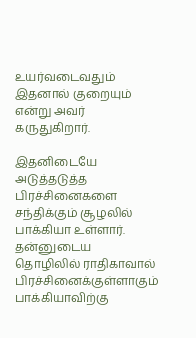உயர்வடைவதும் இதனால் குறையும் என்று அவர் கருதுகிறார்.

இதனிடையே அடுத்தடுத்த பிரச்சினைகளை சந்திக்கும் சூழலில் பாக்கியா உள்ளார். தன்னுடைய தொழிலில் ராதிகாவால் பிரச்சினைக்குள்ளாகும் பாக்கியாவிற்கு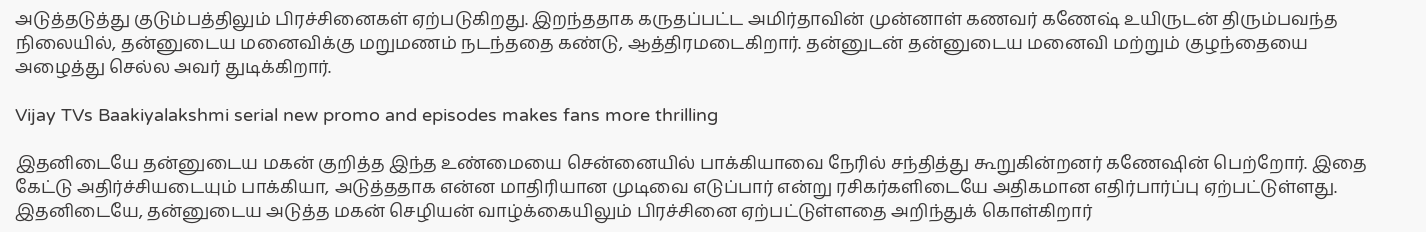அடுத்தடுத்து குடும்பத்திலும் பிரச்சினைகள் ஏற்படுகிறது. இறந்ததாக கருதப்பட்ட அமிர்தாவின் முன்னாள் கணவர் கணேஷ் உயிருடன் திரும்பவந்த நிலையில், தன்னுடைய மனைவிக்கு மறுமணம் நடந்ததை கண்டு, ஆத்திரமடைகிறார். தன்னுடன் தன்னுடைய மனைவி மற்றும் குழந்தையை அழைத்து செல்ல அவர் துடிக்கிறார்.

Vijay TVs Baakiyalakshmi serial new promo and episodes makes fans more thrilling

இதனிடையே தன்னுடைய மகன் குறித்த இந்த உண்மையை சென்னையில் பாக்கியாவை நேரில் சந்தித்து கூறுகின்றனர் கணேஷின் பெற்றோர். இதை கேட்டு அதிர்ச்சியடையும் பாக்கியா, அடுத்ததாக என்ன மாதிரியான முடிவை எடுப்பார் என்று ரசிகர்களிடையே அதிகமான எதிர்பார்ப்பு ஏற்பட்டுள்ளது. இதனிடையே, தன்னுடைய அடுத்த மகன் செழியன் வாழ்க்கையிலும் பிரச்சினை ஏற்பட்டுள்ளதை அறிந்துக் கொள்கிறார்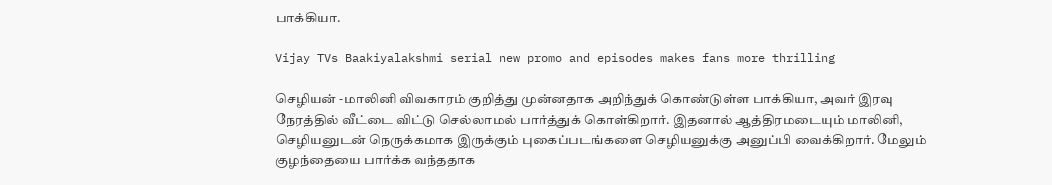பாக்கியா.

Vijay TVs Baakiyalakshmi serial new promo and episodes makes fans more thrilling

செழியன் -மாலினி விவகாரம் குறித்து முன்னதாக அறிந்துக் கொண்டுள்ள பாக்கியா, அவர் இரவு நேரத்தில் வீட்டை விட்டு செல்லாமல் பார்த்துக் கொள்கிறார். இதனால் ஆத்திரமடையும் மாலினி, செழியனுடன் நெருக்கமாக இருக்கும் புகைப்படங்களை செழியனுக்கு அனுப்பி வைக்கிறார். மேலும் குழந்தையை பார்க்க வந்ததாக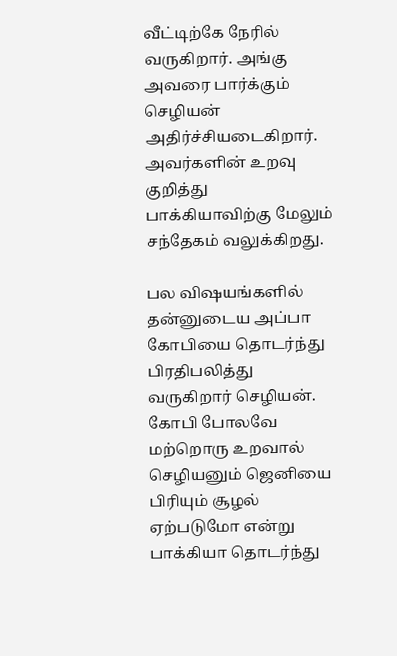வீட்டிற்கே நேரில் வருகிறார். அங்கு அவரை பார்க்கும் செழியன் அதிர்ச்சியடைகிறார். அவர்களின் உறவு குறித்து பாக்கியாவிற்கு மேலும் சந்தேகம் வலுக்கிறது.

பல விஷயங்களில் தன்னுடைய அப்பா கோபியை தொடர்ந்து பிரதிபலித்து வருகிறார் செழியன். கோபி போலவே மற்றொரு உறவால் செழியனும் ஜெனியை பிரியும் சூழல் ஏற்படுமோ என்று பாக்கியா தொடர்ந்து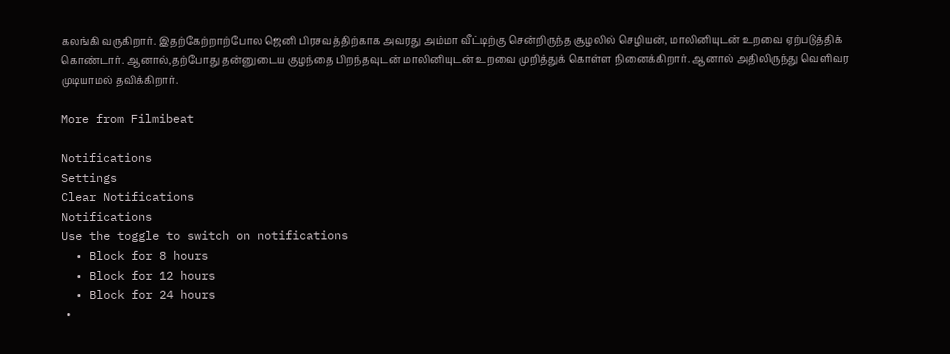கலங்கி வருகிறார். இதற்கேற்றாற்போல ஜெனி பிரசவத்திற்காக அவரது அம்மா வீட்டிற்கு சென்றிருந்த சூழலில் செழியன், மாலினியுடன் உறவை ஏற்படுத்திக் கொண்டார். ஆனால்,தற்போது தன்னுடைய குழந்தை பிறந்தவுடன் மாலினியுடன் உறவை முறித்துக் கொள்ள நினைக்கிறார். ஆனால் அதிலிருந்து வெளிவர முடியாமல் தவிக்கிறார்.

More from Filmibeat

Notifications
Settings
Clear Notifications
Notifications
Use the toggle to switch on notifications
  • Block for 8 hours
  • Block for 12 hours
  • Block for 24 hours
  •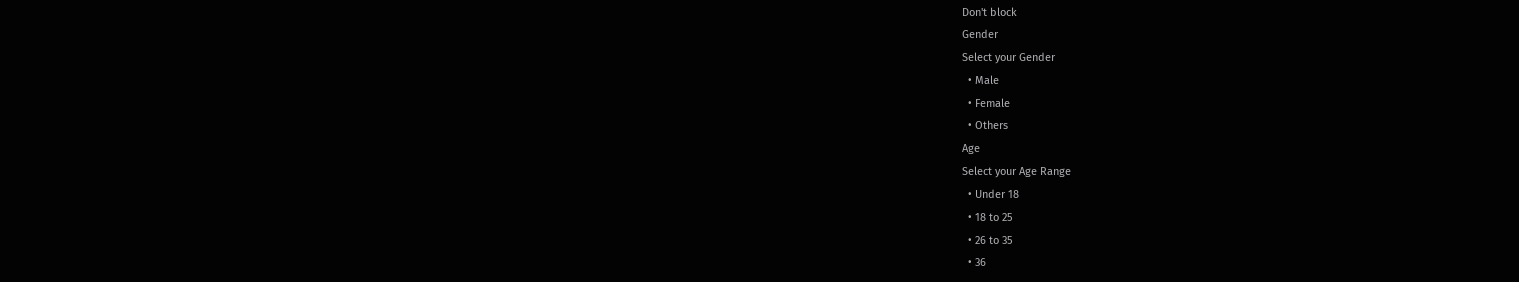Don't block
Gender
Select your Gender
  • Male
  • Female
  • Others
Age
Select your Age Range
  • Under 18
  • 18 to 25
  • 26 to 35
  • 36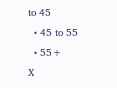to 45
  • 45 to 55
  • 55+
X